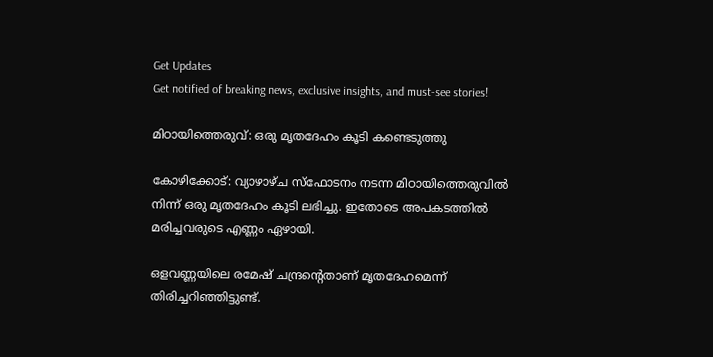Get Updates
Get notified of breaking news, exclusive insights, and must-see stories!

മിഠായിത്തെരുവ്: ഒരു മൃതദേഹം കൂടി കണ്ടെടുത്തു

കോഴിക്കോട്: വ്യാഴാഴ്ച സ്ഫോടനം നടന്ന മിഠായിത്തെരുവില്‍ നിന്ന് ഒരു മൃതദേഹം കൂടി ലഭിച്ചു. ഇതോടെ അപകടത്തില്‍ മരിച്ചവരുടെ എണ്ണം ഏഴായി.

ഒളവണ്ണയിലെ രമേഷ് ചന്ദ്രന്റെതാണ് മൃതദേഹമെന്ന് തിരിച്ചറിഞ്ഞിട്ടുണ്ട്.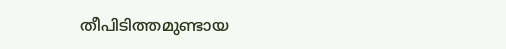തീപിടിത്തമുണ്ടായ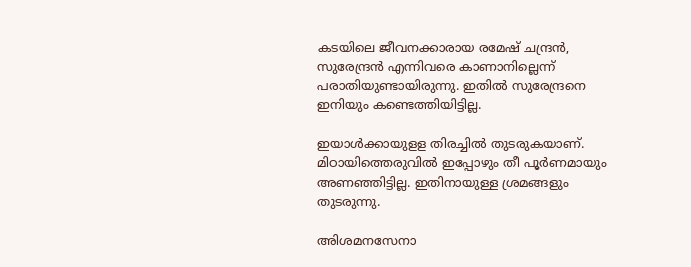കടയിലെ ജീവനക്കാരായ രമേഷ് ചന്ദ്രന്‍, സുരേന്ദ്രന്‍ എന്നിവരെ കാണാനില്ലെന്ന് പരാതിയുണ്ടായിരുന്നു. ഇതില്‍ സുരേന്ദ്രനെ ഇനിയും കണ്ടെത്തിയിട്ടില്ല.

ഇയാള്‍ക്കായുളള തിരച്ചില്‍ തുടരുകയാണ്. മിഠായിത്തെരുവില്‍ ഇപ്പോഴും തീ പൂര്‍ണമായും അണഞ്ഞിട്ടില്ല. ഇതിനായുള്ള ശ്രമങ്ങളും തുടരുന്നു.

അിശമനസേനാ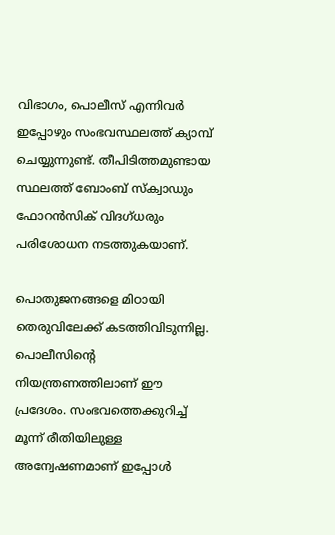വിഭാഗം, പൊലീസ് എന്നിവര്‍ ഇപ്പോഴും സംഭവസ്ഥലത്ത് ക്യാമ്പ് ചെയ്യുന്നുണ്ട്. തീപിടിത്തമുണ്ടായ സ്ഥലത്ത് ബോംബ് സ്ക്വാഡും ഫോറന്‍സിക് വിദഗ്ധരും പരിശോധന നടത്തുകയാണ്.

പൊതുജനങ്ങളെ മിഠായി തെരുവിലേക്ക് കടത്തിവിടുന്നില്ല. പൊലീസിന്റെ നിയന്ത്രണത്തിലാണ് ഈ പ്രദേശം. സംഭവത്തെക്കുറിച്ച് മൂന്ന് രീതിയിലുള്ള അന്വേഷണമാണ് ഇപ്പോള്‍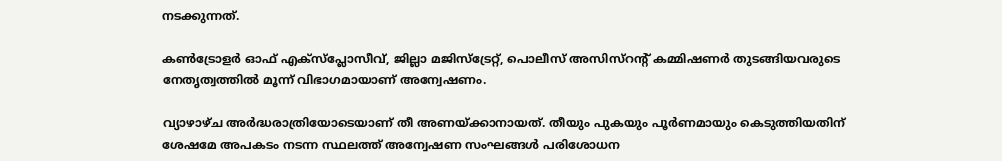നടക്കുന്നത്.

കണ്‍ട്രോളര്‍ ഓഫ് എക്സ്പ്ലോസീവ്, ജില്ലാ മജിസ്ട്രേറ്റ്, പൊലീസ് അസിസ്റന്റ് കമ്മിഷണര്‍ തുടങ്ങിയവരുടെ നേതൃത്വത്തില്‍ മൂന്ന് വിഭാഗമായാണ് അന്വേഷണം.

വ്യാഴാഴ്ച അര്‍ദ്ധരാത്രിയോടെയാണ് തീ അണയ്ക്കാനായത്. തീയും പുകയും പൂര്‍ണമായും കെടുത്തിയതിന് ശേഷമേ അപകടം നടന്ന സ്ഥലത്ത് അന്വേഷണ സംഘങ്ങള്‍ പരിശോധന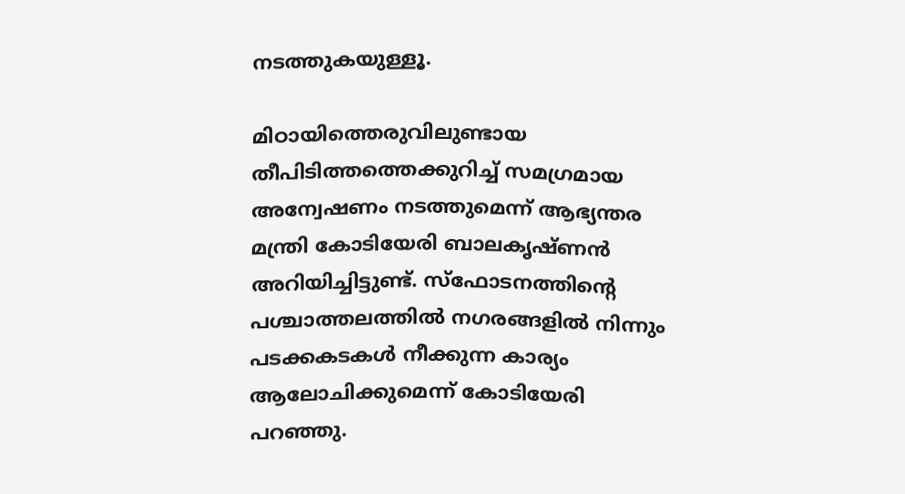നടത്തുകയുള്ളൂ.

മിഠായിത്തെരുവിലുണ്ടായ തീപിടിത്തത്തെക്കുറിച്ച് സമഗ്രമായ അന്വേഷണം നടത്തുമെന്ന് ആഭ്യന്തര മന്ത്രി കോടിയേരി ബാലകൃഷ്ണന്‍ അറിയിച്ചിട്ടുണ്ട്. സ്ഫോടനത്തിന്റെ പശ്ചാത്തലത്തില്‍ നഗരങ്ങളില്‍ നിന്നും പടക്കകടകള്‍ നീക്കുന്ന കാര്യം ആലോചിക്കുമെന്ന് കോടിയേരി പറഞ്ഞു.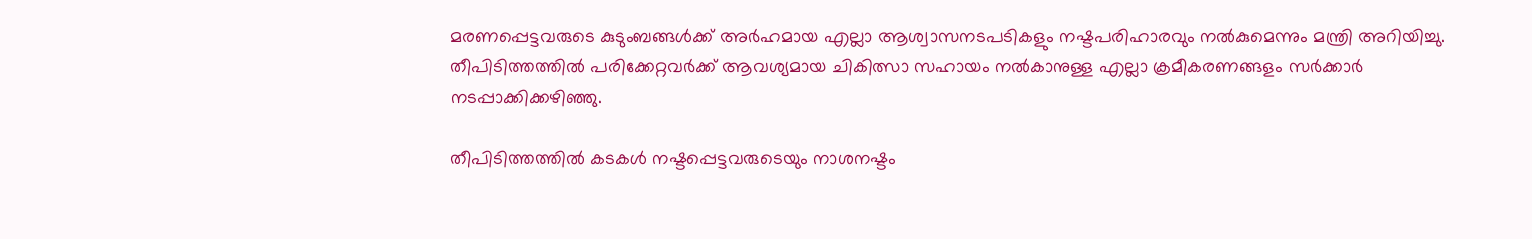മരണപ്പെട്ടവരുടെ കുടുംബങ്ങള്‍ക്ക് അര്‍ഹമായ എല്ലാ ആശ്വാസനടപടികളും നഷ്ടപരിഹാരവും നല്‍കുമെന്നും മന്ത്രി അറിയിച്ചു. തീപിടിത്തത്തില്‍ പരിക്കേറ്റവര്‍ക്ക് ആവശ്യമായ ചികിത്സാ സഹായം നല്‍കാനുള്ള എല്ലാ ക്രമീകരണങ്ങളം സര്‍ക്കാര്‍ നടപ്പാക്കിക്കഴിഞ്ഞു.

തീപിടിത്തത്തില്‍ കടകള്‍ നഷ്ടപ്പെട്ടവരുടെയും നാശനഷ്ടം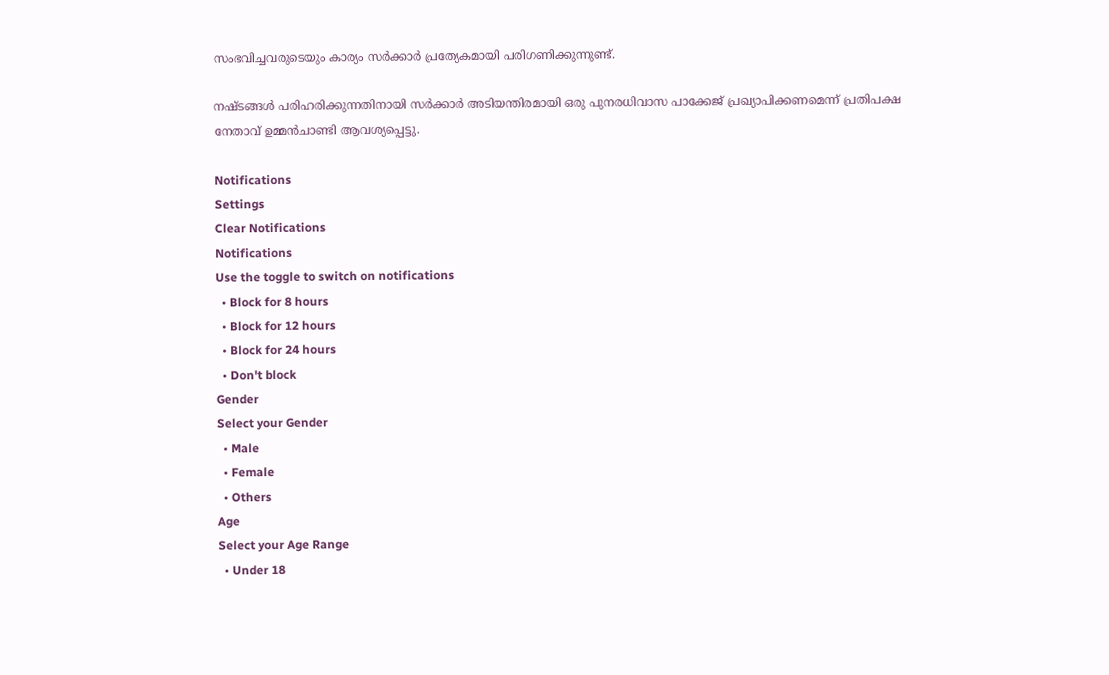സംഭവിച്ചവരുടെയും കാര്യം സര്‍ക്കാര്‍ പ്രത്യേകമായി പരിഗണിക്കുന്നുണ്ട്.

നഷ്ടങ്ങള്‍ പരിഹരിക്കുന്നതിനായി സര്‍ക്കാര്‍ അടിയന്തിരമായി ഒരു പുനരധിവാസ പാക്കേജ് പ്രഖ്യാപിക്കണമെന്ന് പ്രതിപക്ഷ നേതാവ് ഉമ്മന്‍ചാണ്ടി ആവശ്യപ്പെട്ടു.

Notifications
Settings
Clear Notifications
Notifications
Use the toggle to switch on notifications
  • Block for 8 hours
  • Block for 12 hours
  • Block for 24 hours
  • Don't block
Gender
Select your Gender
  • Male
  • Female
  • Others
Age
Select your Age Range
  • Under 18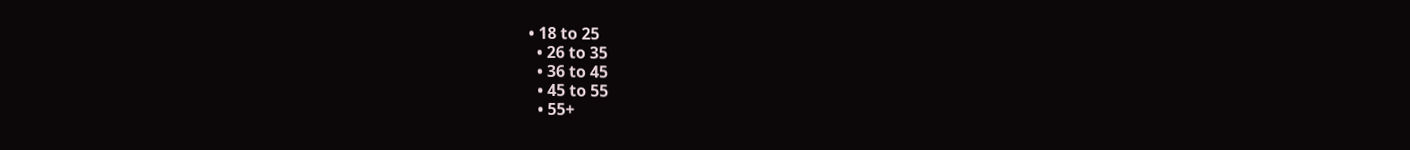• 18 to 25
  • 26 to 35
  • 36 to 45
  • 45 to 55
  • 55+